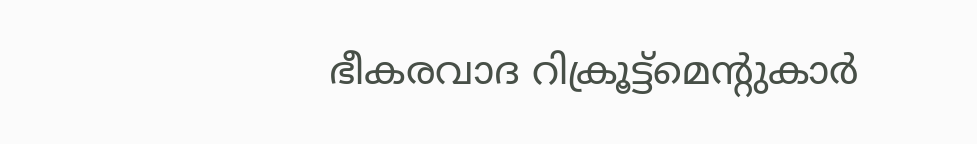ഭീകരവാദ റിക്രൂട്ട്‌മെന്റുകാര്‍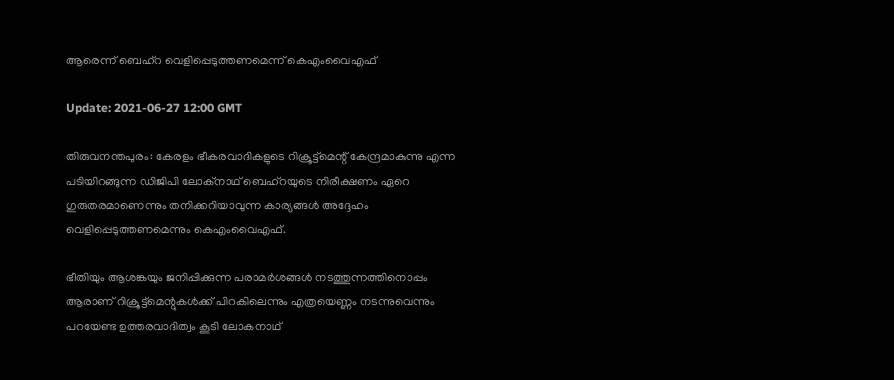ആരെന്ന് ബെഹ്‌റ വെളിപ്പെടുത്തണമെന്ന് കെഎംവൈഎഫ്

Update: 2021-06-27 12:00 GMT

തിരുവനന്തപുരം: കേരളം ഭീകരവാദികളുടെ റിക്രൂട്ട്‌മെന്റ് കേന്ദ്രമാകുന്നു എന്ന പടിയിറങ്ങുന്ന ഡിജിപി ലോക്‌നാഥ് ബെഹ്‌റയുടെ നിരീക്ഷണം ഏറെ ഗുരുതരമാണെന്നും തനിക്കറിയാവുന്ന കാര്യങ്ങള്‍ അദ്ദേഹം വെളിപ്പെടുത്തണമെന്നും കെഎംവൈഎഫ്.

ഭീതിയും ആശങ്കയും ജനിപ്പിക്കുന്ന പരാമര്‍ശങ്ങള്‍ നടത്തുന്നത്തിനൊപ്പം ആരാണ് റിക്രൂട്ട്‌മെന്റുകള്‍ക്ക് പിറകിലെന്നും എത്രയെണ്ണം നടന്നുവെന്നും പറയേണ്ട ഉത്തരവാദിത്വം കൂടി ലോകനാഥ്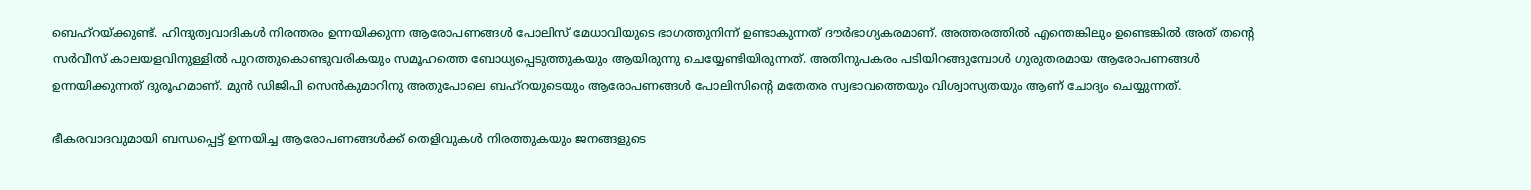ബെഹ്റയ്ക്കുണ്ട്. ഹിന്ദുത്വവാദികള്‍ നിരന്തരം ഉന്നയിക്കുന്ന ആരോപണങ്ങള്‍ പോലിസ് മേധാവിയുടെ ഭാഗത്തുനിന്ന് ഉണ്ടാകുന്നത് ദൗര്‍ഭാഗ്യകരമാണ്. അത്തരത്തില്‍ എന്തെങ്കിലും ഉണ്ടെങ്കില്‍ അത് തന്റെ സര്‍വീസ് കാലയളവിനുള്ളില്‍ പുറത്തുകൊണ്ടുവരികയും സമൂഹത്തെ ബോധ്യപ്പെടുത്തുകയും ആയിരുന്നു ചെയ്യേണ്ടിയിരുന്നത്. അതിനുപകരം പടിയിറങ്ങുമ്പോള്‍ ഗുരുതരമായ ആരോപണങ്ങള്‍ ഉന്നയിക്കുന്നത് ദുരൂഹമാണ്. മുന്‍ ഡിജിപി സെന്‍കുമാറിനു അതുപോലെ ബഹ്‌റയുടെയും ആരോപണങ്ങള്‍ പോലിസിന്റെ മതേതര സ്വഭാവത്തെയും വിശ്വാസ്യതയും ആണ് ചോദ്യം ചെയ്യുന്നത്.

ഭീകരവാദവുമായി ബന്ധപ്പെട്ട് ഉന്നയിച്ച ആരോപണങ്ങള്‍ക്ക് തെളിവുകള്‍ നിരത്തുകയും ജനങ്ങളുടെ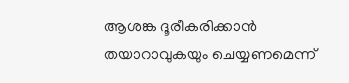ആശങ്ക ദൂരീകരിക്കാന്‍ തയാറാവുകയും ചെയ്യണമെന്ന്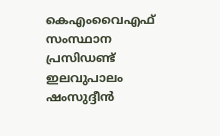കെഎംവൈഎഫ് സംസ്ഥാന പ്രസിഡണ്ട് ഇലവുപാലം ഷംസുദ്ദീന്‍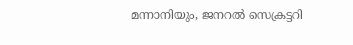മന്നാനിയും, ജനറല്‍ സെക്രട്ടറി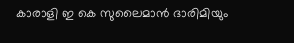കാരാളി ഇ കെ സുലൈമാന്‍ ദാരിമിയും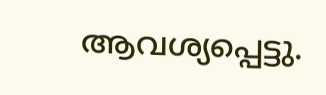ആവശ്യപ്പെട്ടു.